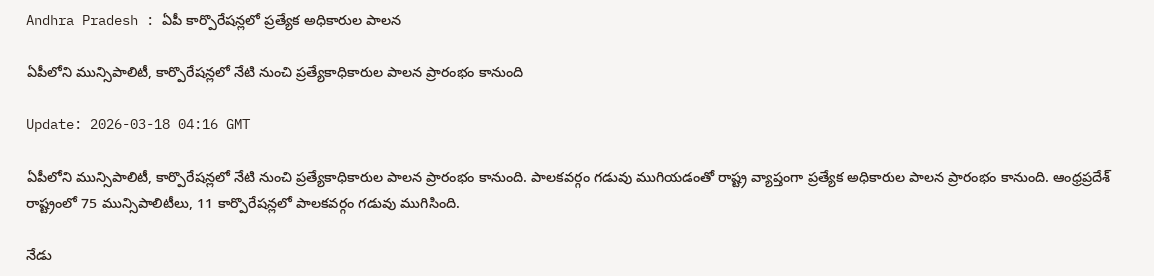Andhra Pradesh : ఏపీ కార్పొరేషన్లలో ప్రత్యేక అధికారుల పాలన

ఏపీలోని మున్సిపాలిటీ, కార్పొరేషన్లలో నేటి నుంచి ప్రత్యేకాధికారుల పాలన ప్రారంభం కానుంది

Update: 2026-03-18 04:16 GMT

ఏపీలోని మున్సిపాలిటీ, కార్పొరేషన్లలో నేటి నుంచి ప్రత్యేకాధికారుల పాలన ప్రారంభం కానుంది. పాలకవర్గం గడువు ముగియడంతో రాష్ట్ర వ్యాప్తంగా ప్రత్యేక అధికారుల పాలన ప్రారంభం కానుంది. ఆంధ్రప్రదేశ్ రాష్ట్రంలో 75 మున్సిపాలిటీలు, 11 కార్పొరేషన్లలో పాలకవర్గం గడువు ముగిసింది.

నేడు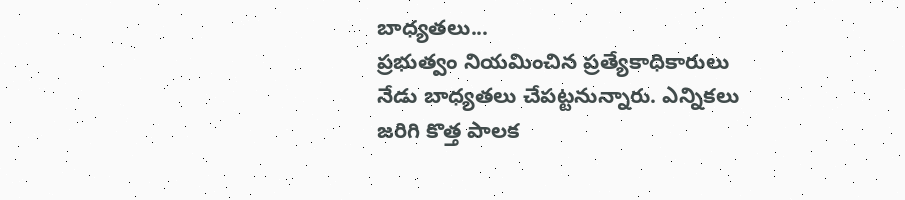బాధ్యతలు...
ప్రభుత్వం నియమించిన ప్రత్యేకాధికారులు నేడు బాధ్యతలు చేపట్టనున్నారు. ఎన్నికలు జరిగి కొత్త పాలక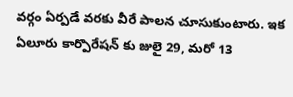వర్గం ఏర్పడే వరకు వీరే పాలన చూసుకుంటారు. ఇక ఏలూరు కార్పొరేషన్ కు జులై 29, మరో 13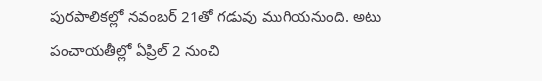పురపాలికల్లో నవంబర్ 21తో గడువు ముగియనుంది. అటు పంచాయతీల్లో ఏప్రిల్ 2 నుంచి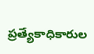ప్రత్యేకాధికారుల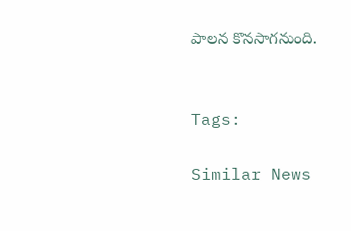పాలన కొనసాగనుంది.


Tags:

Similar News